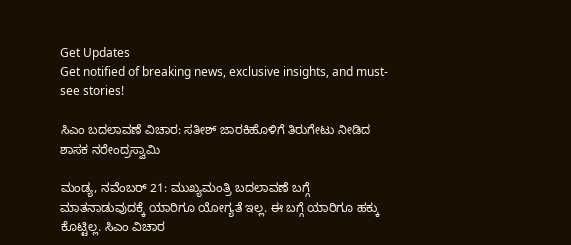Get Updates
Get notified of breaking news, exclusive insights, and must-see stories!

ಸಿಎಂ ಬದಲಾವಣೆ ವಿಚಾರ: ಸತೀಶ್‌ ಜಾರಕಿಹೊಳಿಗೆ ತಿರುಗೇಟು ನೀಡಿದ ಶಾಸಕ ನರೇಂದ್ರಸ್ವಾಮಿ

ಮಂಡ್ಯ, ನವೆಂಬರ್‌ 21: ಮುಖ್ಯಮಂತ್ರಿ ಬದಲಾವಣೆ ಬಗ್ಗೆ ಮಾತನಾಡುವುದಕ್ಕೆ ಯಾರಿಗೂ ಯೋಗ್ಯತೆ ಇಲ್ಲ. ಈ ಬಗ್ಗೆ ಯಾರಿಗೂ ಹಕ್ಕು ಕೊಟ್ಟಿಲ್ಲ. ಸಿಎಂ ವಿಚಾರ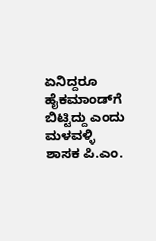ಏನಿದ್ದರೂ ಹೈಕಮಾಂಡ್‌ಗೆ ಬಿಟ್ಟಿದ್ದು ಎಂದು ಮಳವಳ್ಳಿ ಶಾಸಕ ಪಿ.ಎಂ.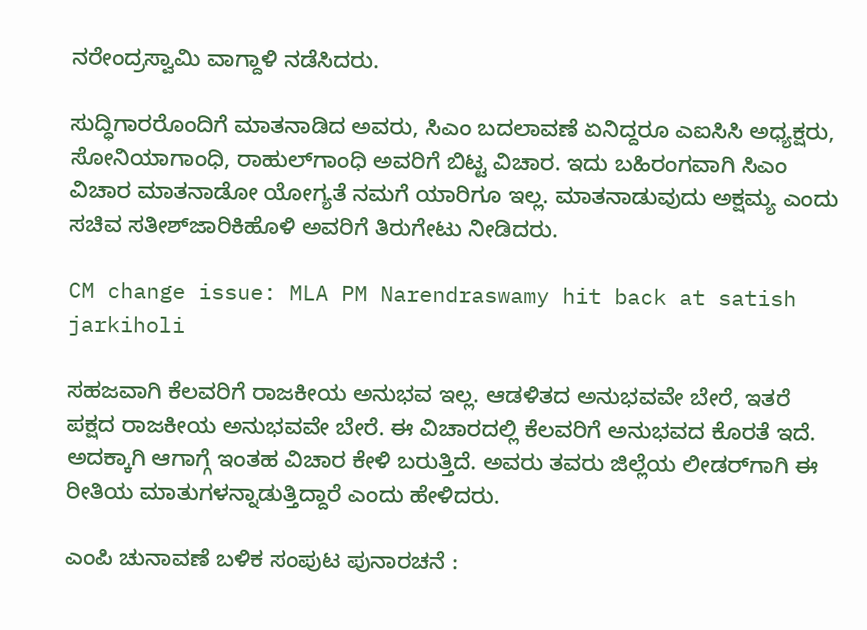ನರೇಂದ್ರಸ್ವಾಮಿ ವಾಗ್ದಾಳಿ ನಡೆಸಿದರು.

ಸುದ್ಧಿಗಾರರೊಂದಿಗೆ ಮಾತನಾಡಿದ ಅವರು, ಸಿಎಂ ಬದಲಾವಣೆ ಏನಿದ್ದರೂ ಎಐಸಿಸಿ ಅಧ್ಯಕ್ಷರು, ಸೋನಿಯಾಗಾಂಧಿ, ರಾಹುಲ್‌ಗಾಂಧಿ ಅವರಿಗೆ ಬಿಟ್ಟ ವಿಚಾರ. ಇದು ಬಹಿರಂಗವಾಗಿ ಸಿಎಂ ವಿಚಾರ ಮಾತನಾಡೋ ಯೋಗ್ಯತೆ ನಮಗೆ ಯಾರಿಗೂ ಇಲ್ಲ. ಮಾತನಾಡುವುದು ಅಕ್ಷಮ್ಯ ಎಂದು ಸಚಿವ ಸತೀಶ್‌ಜಾರಿಕಿಹೊಳಿ ಅವರಿಗೆ ತಿರುಗೇಟು ನೀಡಿದರು.

CM change issue: MLA PM Narendraswamy hit back at satish jarkiholi

ಸಹಜವಾಗಿ ಕೆಲವರಿಗೆ ರಾಜಕೀಯ ಅನುಭವ ಇಲ್ಲ. ಆಡಳಿತದ ಅನುಭವವೇ ಬೇರೆ, ಇತರೆ ಪಕ್ಷದ ರಾಜಕೀಯ ಅನುಭವವೇ ಬೇರೆ. ಈ ವಿಚಾರದಲ್ಲಿ ಕೆಲವರಿಗೆ ಅನುಭವದ ಕೊರತೆ ಇದೆ. ಅದಕ್ಕಾಗಿ ಆಗಾಗ್ಗೆ ಇಂತಹ ವಿಚಾರ ಕೇಳಿ ಬರುತ್ತಿದೆ. ಅವರು ತವರು ಜಿಲ್ಲೆಯ ಲೀಡರ್‌ಗಾಗಿ ಈ ರೀತಿಯ ಮಾತುಗಳನ್ನಾಡುತ್ತಿದ್ದಾರೆ ಎಂದು ಹೇಳಿದರು.

ಎಂಪಿ ಚುನಾವಣೆ ಬಳಿಕ ಸಂಪುಟ ಪುನಾರಚನೆ :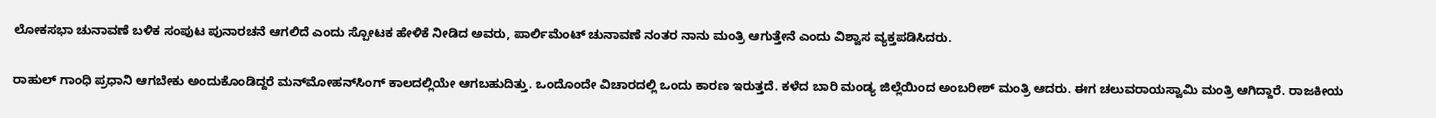ಲೋಕಸಭಾ ಚುನಾವಣೆ ಬಳಿಕ ಸಂಪುಟ ಪುನಾರಚನೆ ಆಗಲಿದೆ ಎಂದು ಸ್ಪೋಟಕ ಹೇಳಿಕೆ ನೀಡಿದ ಅವರು, ಪಾರ್ಲಿಮೆಂಟ್ ಚುನಾವಣೆ ನಂತರ ನಾನು ಮಂತ್ರಿ ಆಗುತ್ತೇನೆ ಎಂದು ವಿಶ್ವಾಸ ವ್ಯಕ್ತಪಡಿಸಿದರು.

ರಾಹುಲ್‌ ಗಾಂಧಿ ಪ್ರಧಾನಿ ಆಗಬೇಕು ಅಂದುಕೊಂಡಿದ್ದರೆ ಮನ್‌ಮೋಹನ್‌ಸಿಂಗ್ ಕಾಲದಲ್ಲಿಯೇ ಆಗಬಹುದಿತ್ತು. ಒಂದೊಂದೇ ವಿಚಾರದಲ್ಲಿ ಒಂದು ಕಾರಣ ಇರುತ್ತದೆ. ಕಳೆದ ಬಾರಿ ಮಂಡ್ಯ ಜಿಲ್ಲೆಯಿಂದ ಅಂಬರೀಶ್ ಮಂತ್ರಿ ಆದರು. ಈಗ ಚಲುವರಾಯಸ್ವಾಮಿ ಮಂತ್ರಿ ಆಗಿದ್ದಾರೆ. ರಾಜಕೀಯ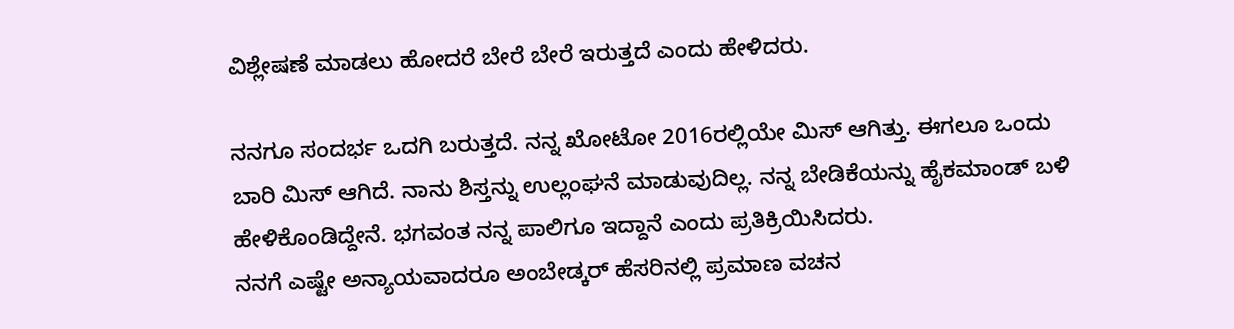ವಿಶ್ಲೇಷಣೆ ಮಾಡಲು ಹೋದರೆ ಬೇರೆ ಬೇರೆ ಇರುತ್ತದೆ ಎಂದು ಹೇಳಿದರು.

ನನಗೂ ಸಂದರ್ಭ ಒದಗಿ ಬರುತ್ತದೆ. ನನ್ನ ಖೋಟೋ 2016ರಲ್ಲಿಯೇ ಮಿಸ್ ಆಗಿತ್ತು. ಈಗಲೂ ಒಂದು ಬಾರಿ ಮಿಸ್ ಆಗಿದೆ. ನಾನು ಶಿಸ್ತನ್ನು ಉಲ್ಲಂಘನೆ ಮಾಡುವುದಿಲ್ಲ. ನನ್ನ ಬೇಡಿಕೆಯನ್ನು ಹೈಕಮಾಂಡ್ ಬಳಿ ಹೇಳಿಕೊಂಡಿದ್ದೇನೆ. ಭಗವಂತ ನನ್ನ ಪಾಲಿಗೂ ಇದ್ದಾನೆ ಎಂದು ಪ್ರತಿಕ್ರಿಯಿಸಿದರು.
ನನಗೆ ಎಷ್ಟೇ ಅನ್ಯಾಯವಾದರೂ ಅಂಬೇಡ್ಕರ್ ಹೆಸರಿನಲ್ಲಿ ಪ್ರಮಾಣ ವಚನ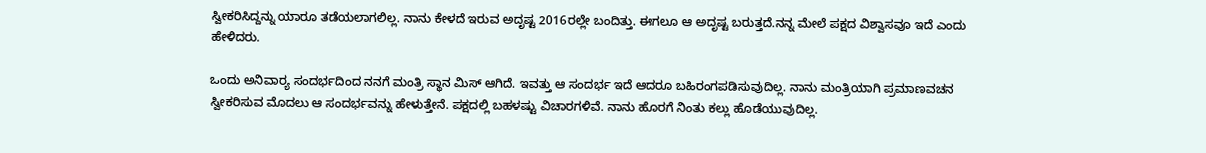ಸ್ವೀಕರಿಸಿದ್ದನ್ನು ಯಾರೂ ತಡೆಯಲಾಗಲಿಲ್ಲ. ನಾನು ಕೇಳದೆ ಇರುವ ಅದೃಷ್ಟ 2016ರಲ್ಲೇ ಬಂದಿತ್ತು. ಈಗಲೂ ಆ ಅದೃಷ್ಟ ಬರುತ್ತದೆ.ನನ್ನ ಮೇಲೆ ಪಕ್ಷದ ವಿಶ್ವಾಸವೂ ಇದೆ ಎಂದು ಹೇಳಿದರು.

ಒಂದು ಅನಿವಾರ‌್ಯ ಸಂದರ್ಭದಿಂದ ನನಗೆ ಮಂತ್ರಿ ಸ್ಥಾನ ಮಿಸ್ ಆಗಿದೆ. ಇವತ್ತು ಆ ಸಂದರ್ಭ ಇದೆ ಆದರೂ ಬಹಿರಂಗಪಡಿಸುವುದಿಲ್ಲ. ನಾನು ಮಂತ್ರಿಯಾಗಿ ಪ್ರಮಾಣವಚನ ಸ್ವೀಕರಿಸುವ ಮೊದಲು ಆ ಸಂದರ್ಭವನ್ನು ಹೇಳುತ್ತೇನೆ. ಪಕ್ಷದಲ್ಲಿ ಬಹಳಷ್ಟು ವಿಚಾರಗಳಿವೆ. ನಾನು ಹೊರಗೆ ನಿಂತು ಕಲ್ಲು ಹೊಡೆಯುವುದಿಲ್ಲ.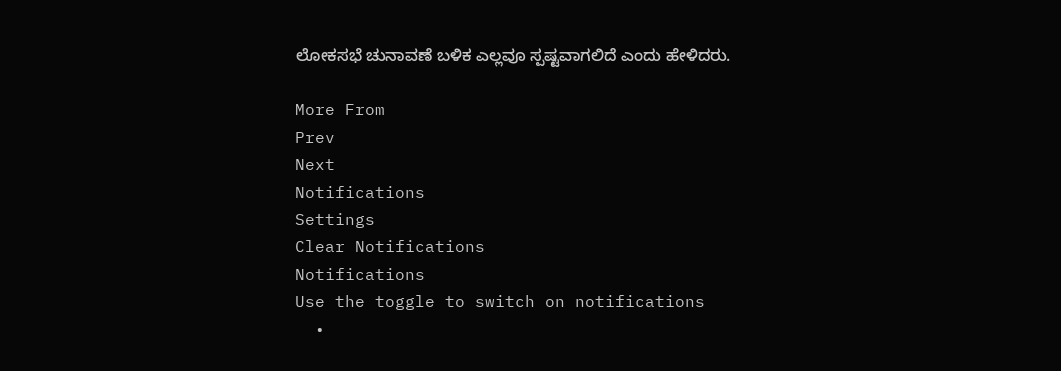ಲೋಕಸಭೆ ಚುನಾವಣೆ ಬಳಿಕ ಎಲ್ಲವೂ ಸ್ಪಷ್ಟವಾಗಲಿದೆ ಎಂದು ಹೇಳಿದರು.

More From
Prev
Next
Notifications
Settings
Clear Notifications
Notifications
Use the toggle to switch on notifications
  •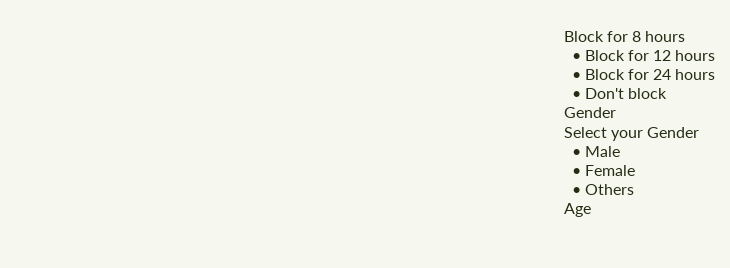Block for 8 hours
  • Block for 12 hours
  • Block for 24 hours
  • Don't block
Gender
Select your Gender
  • Male
  • Female
  • Others
Age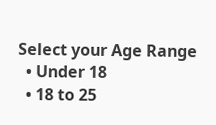Select your Age Range
  • Under 18
  • 18 to 25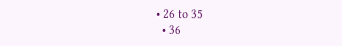• 26 to 35
  • 36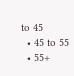to 45
  • 45 to 55
  • 55+